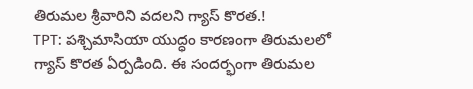తిరుమల శ్రీవారిని వదలని గ్యాస్ కొరత.!
TPT: పశ్చిమాసియా యుద్ధం కారణంగా తిరుమలలో గ్యాస్ కొరత ఏర్పడింది. ఈ సందర్భంగా తిరుమల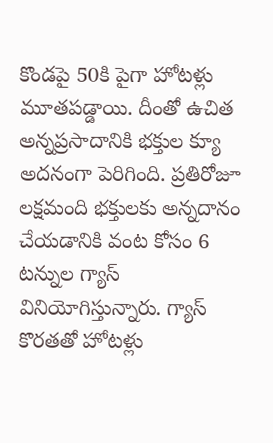కొండపై 50కి పైగా హోటళ్లు మూతపడ్డాయి. దీంతో ఉచిత అన్నప్రసాదానికి భక్తుల క్యూ అదనంగా పెరిగింది. ప్రతిరోజూ లక్షమంది భక్తులకు అన్నదానం చేయడానికి వంట కోసం 6 టన్నుల గ్యాస్ వినియోగిస్తున్నారు. గ్యాస్ కొరతతో హోటళ్లు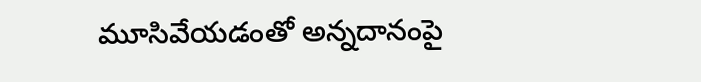మూసివేయడంతో అన్నదానంపై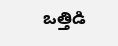ఒత్తిడి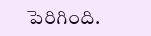పెరిగింది.